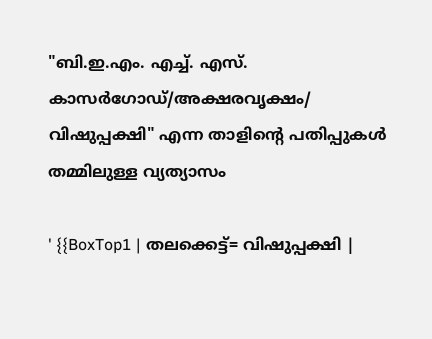"ബി.ഇ.എം. എച്ച്. എസ്. കാസർഗോഡ്/അക്ഷരവൃക്ഷം/ വിഷുപ്പക്ഷി" എന്ന താളിന്റെ പതിപ്പുകൾ തമ്മിലുള്ള വ്യത്യാസം

' {{BoxTop1 | തലക്കെട്ട്= വിഷുപ്പക്ഷി |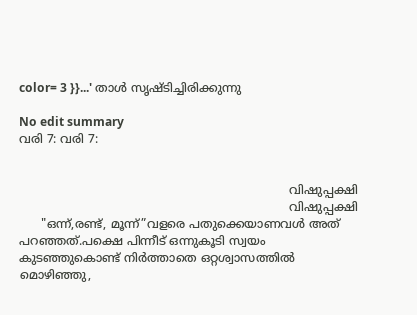color= 3 }}...' താൾ സൃഷ്ടിച്ചിരിക്കുന്നു

No edit summary
വരി 7: വരി 7:


                                                                         വിഷുപ്പക്ഷി
                                                                         വിഷുപ്പക്ഷി
      "ഒന്ന്,രണ്ട്, മൂന്ന്”വളരെ പതുക്കെയാണവ‍ൾ അത് പറഞ്ഞത്.പക്ഷെ പിന്നീട് ഒന്നുകൂടി സ്വയം കുടഞ്ഞുകൊണ്ട് നിർത്താതെ ഒറ്റശ്വാസത്തിൽ മൊഴിഞ്ഞു,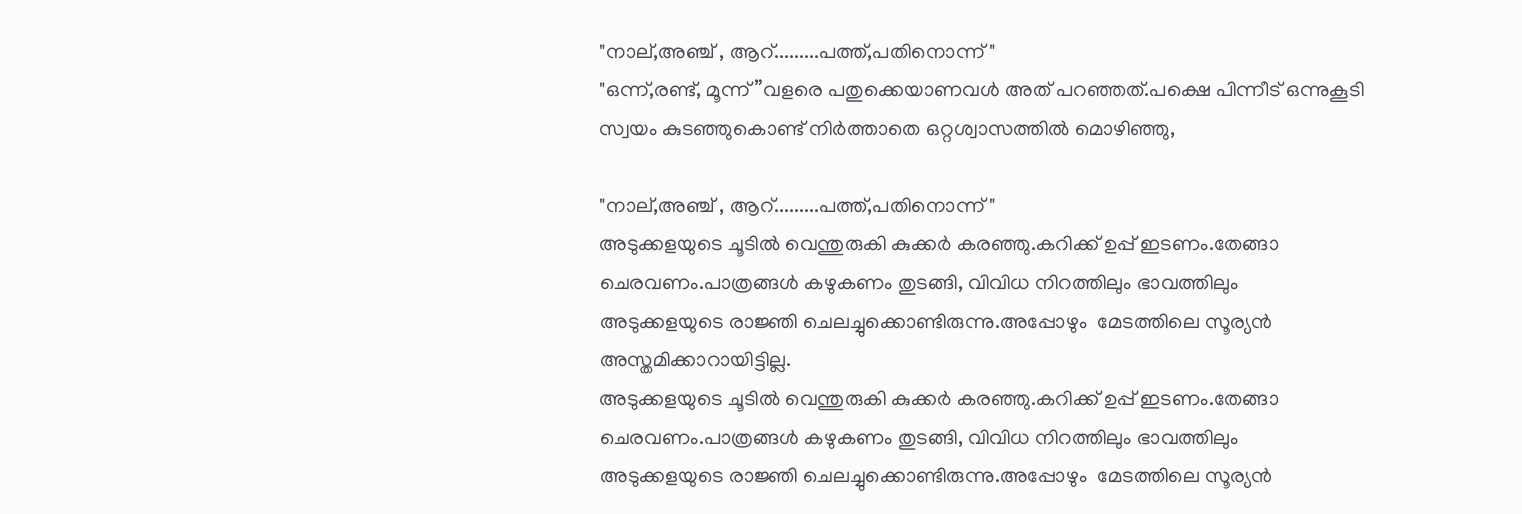"നാല്,അഞ്ച് , ആറ്.........പത്ത്,പതിനൊന്ന് "
"ഒന്ന്,രണ്ട്, മൂന്ന്”വളരെ പതുക്കെയാണവ‍ൾ അത് പറഞ്ഞത്.പക്ഷെ പിന്നീട് ഒന്നുകൂടി സ്വയം കുടഞ്ഞുകൊണ്ട് നിർത്താതെ ഒറ്റശ്വാസത്തിൽ മൊഴിഞ്ഞു,

"നാല്,അഞ്ച് , ആറ്.........പത്ത്,പതിനൊന്ന് "
അടുക്കളയുടെ ചൂടിൽ വെന്തുരുകി കുക്കർ കരഞ്ഞു.കറിക്ക് ഉപ്പ് ഇടണം.തേങ്ങാ ചെരവണം.പാത്രങ്ങൾ കഴുകണം തുടങ്ങി, വിവിധ നിറത്തിലും ഭാവത്തിലും അടുക്കളയുടെ രാജ്ഞി ചെലച്ചുക്കൊണ്ടിരുന്നു.അപ്പോഴും  മേടത്തിലെ സൂര്യൻ അസ്തമിക്കാറായിട്ടില്ല.
അടുക്കളയുടെ ചൂടിൽ വെന്തുരുകി കുക്കർ കരഞ്ഞു.കറിക്ക് ഉപ്പ് ഇടണം.തേങ്ങാ ചെരവണം.പാത്രങ്ങൾ കഴുകണം തുടങ്ങി, വിവിധ നിറത്തിലും ഭാവത്തിലും അടുക്കളയുടെ രാജ്ഞി ചെലച്ചുക്കൊണ്ടിരുന്നു.അപ്പോഴും  മേടത്തിലെ സൂര്യൻ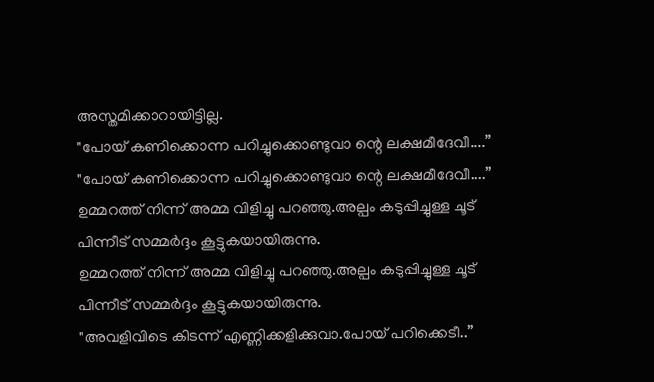അസ്തമിക്കാറായിട്ടില്ല.
"പോയ് കണിക്കൊന്ന പറിച്ചുക്കൊണ്ടുവാ ന്റെ ലക്ഷമീദേവീ....”
"പോയ് കണിക്കൊന്ന പറിച്ചുക്കൊണ്ടുവാ ന്റെ ലക്ഷമീദേവീ....”
ഉമ്മറത്ത് നിന്ന് അമ്മ വിളിച്ചു പറഞ്ഞു.അല്പം കടുപ്പിച്ചുള്ള ചൂട് പിന്നീട് സമ്മർദ്ദം കൂട്ടുകയായിരുന്നു.
ഉമ്മറത്ത് നിന്ന് അമ്മ വിളിച്ചു പറഞ്ഞു.അല്പം കടുപ്പിച്ചുള്ള ചൂട് പിന്നീട് സമ്മർദ്ദം കൂട്ടുകയായിരുന്നു.
"അവളിവിടെ കിടന്ന് എണ്ണിക്കളിക്കുവാ.പോയ് പറിക്കെടീ..”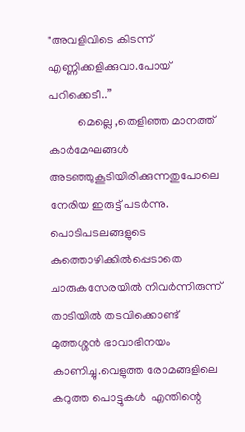"അവളിവിടെ കിടന്ന് എണ്ണിക്കളിക്കുവാ.പോയ് പറിക്കെടീ..”
          മെല്ലെ ,തെളിഞ്ഞ മാനത്ത് കാർമേഘങ്ങൾ അടഞ്ഞുകൂടിയിരിക്കുന്നതുപോലെ നേരിയ ഇരുട്ട് പടർന്നു. പൊടിപടലങ്ങളുടെ കുത്തൊഴിക്കിൽപ്പെടാതെ ചാരുകസേരയിൽ നിവർന്നിരുന്ന് താടിയിൽ തടവിക്കൊണ്ട് മുത്തശ്ശൻ ഭാവാഭിനയം കാണിച്ചു.വെളുത്ത രോമങ്ങളിലെ കറുത്ത പൊട്ടുകൾ  എന്തിന്റെ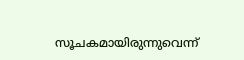സൂചകമായിരുന്നുവെന്ന്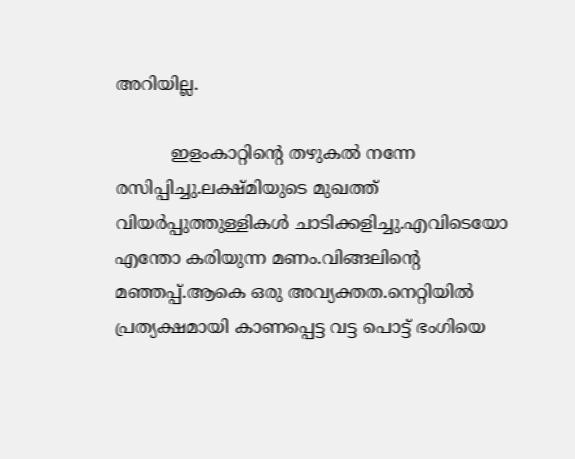അറിയില്ല.

          ഇളംകാറ്റിന്റെ തഴുകൽ നന്നേ രസിപ്പിച്ചു.ലക്ഷ്മിയുടെ മുഖത്ത് വിയർപ്പുത്തുള്ളികൾ ചാടിക്കളിച്ചു.എവിടെയോ എന്തോ കരിയുന്ന മണം.വിങ്ങലിന്റെ മഞ്ഞപ്പ്.ആകെ ഒരു അവ്യക്തത.നെറ്റിയിൽ പ്രത്യക്ഷമായി കാണപ്പെട്ട വട്ട പൊട്ട് ഭംഗിയെ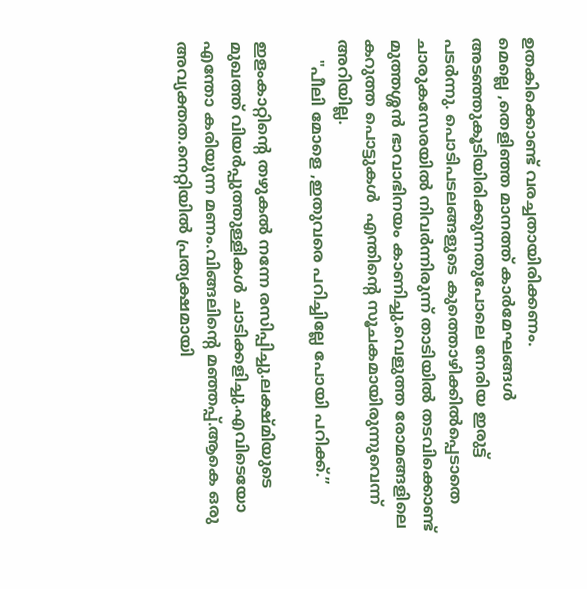ഉതകിക്കൊണ്ട് വരച്ചതായിരിക്കണം.
മെല്ലെ ,തെളിഞ്ഞ മാനത്ത് കാർമേഘങ്ങൾ അടഞ്ഞുകൂടിയിരിക്കുന്നതുപോലെ നേരിയ ഇരുട്ട് പടർന്നു. പൊടിപടലങ്ങളുടെ കുത്തൊഴിക്കിൽപ്പെടാതെ ചാരുകസേരയിൽ നിവർന്നിരുന്ന് താടിയിൽ തടവിക്കൊണ്ട് മുത്തശ്ശൻ ഭാവാഭിനയം കാണിച്ചു.വെളുത്ത രോമങ്ങളിലെ കറുത്ത പൊട്ടുകൾ  എന്തിന്റെ സൂചകമായിരുന്നുവെന്ന്  അറിയില്ല.
    "പീലി മോളെ ,ഇതുവരെ പറിച്ചില്ലേ പോയി പറിക്ക്.”

ഇളംകാറ്റിന്റെ തഴുകൽ നന്നേ രസിപ്പിച്ചു.ലക്ഷ്മിയുടെ മുഖത്ത് വിയർപ്പുത്തുള്ളികൾ ചാടിക്കളിച്ചു.എവിടെയോ എന്തോ കരിയുന്ന മണം.വിങ്ങലിന്റെ മഞ്ഞപ്പ്.ആകെ ഒരു അവ്യക്തത.നെറ്റിയിൽ പ്രത്യക്ഷമായി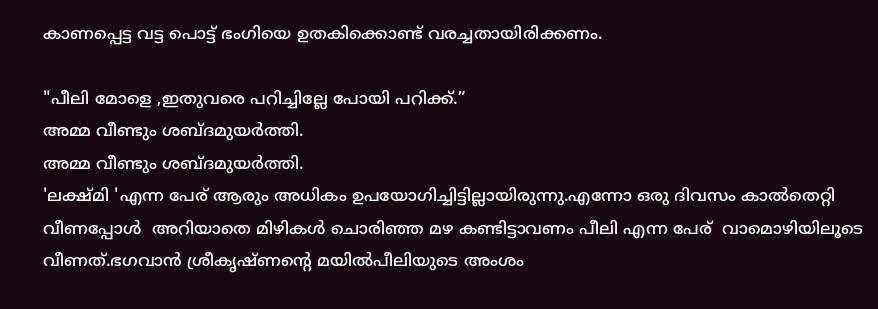കാണപ്പെട്ട വട്ട പൊട്ട് ഭംഗിയെ ഉതകിക്കൊണ്ട് വരച്ചതായിരിക്കണം.

"പീലി മോളെ ,ഇതുവരെ പറിച്ചില്ലേ പോയി പറിക്ക്.”
അമ്മ വീണ്ടും ശബ്ദമുയർത്തി.
അമ്മ വീണ്ടും ശബ്ദമുയർത്തി.
'ലക്ഷ്മി 'എന്ന പേര് ആരും അധികം ഉപയോഗിച്ചിട്ടില്ലായിരുന്നു.എന്നോ ഒരു ദിവസം കാൽതെറ്റി വീണപ്പോൾ  അറിയാതെ മിഴികൾ ചൊരിഞ്ഞ മഴ കണ്ടിട്ടാവണം പീലി എന്ന പേര്  വാമൊഴിയിലൂടെ വീണത്.ഭഗവാൻ ശ്രീകൃഷ്ണന്റെ മയിൽപീലിയുടെ അംശം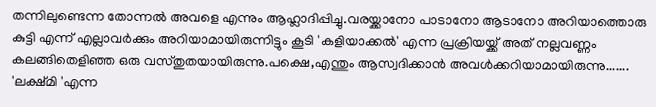തന്നിലുണ്ടെന്ന തോന്നൽ അവളെ എന്നും ആഹ്ലാദിപ്പിച്ചു.വരയ്ക്കാനോ പാടാനോ ആടാനോ അറിയാത്തൊരു കുട്ടി എന്ന് എല്ലാവർക്കും അറിയാമായിരുന്നിട്ടും കൂടി 'കളിയാക്കൽ' എന്ന പ്രക്രിയയ്ക്ക് അത് നല്ലവണ്ണം കലങ്ങിതെളിഞ്ഞ ഒരു വസ്തുതയായിരുന്നു.പക്ഷെ,എന്തും ആസ്വദിക്കാൻ അവൾക്കറിയാമായിരുന്നു.......
'ലക്ഷ്മി 'എന്ന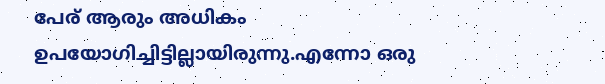പേര് ആരും അധികം ഉപയോഗിച്ചിട്ടില്ലായിരുന്നു.എന്നോ ഒരു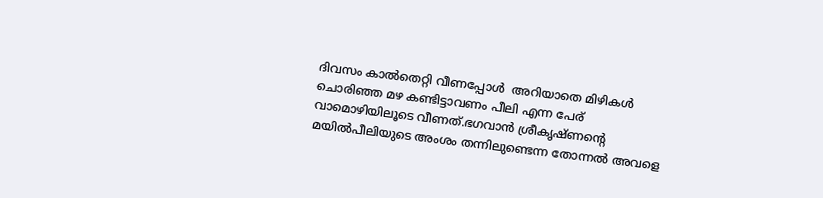ദിവസം കാൽതെറ്റി വീണപ്പോൾ  അറിയാതെ മിഴികൾ ചൊരിഞ്ഞ മഴ കണ്ടിട്ടാവണം പീലി എന്ന പേര്  വാമൊഴിയിലൂടെ വീണത്.ഭഗവാൻ ശ്രീകൃഷ്ണന്റെ മയിൽപീലിയുടെ അംശം തന്നിലുണ്ടെന്ന തോന്നൽ അവളെ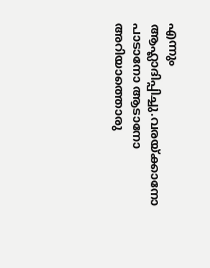എന്നും ആഹ്ലാദിപ്പിച്ചു.വരയ്ക്കാനോ പാടാനോ ആടാനോ അറിയാത്തൊരു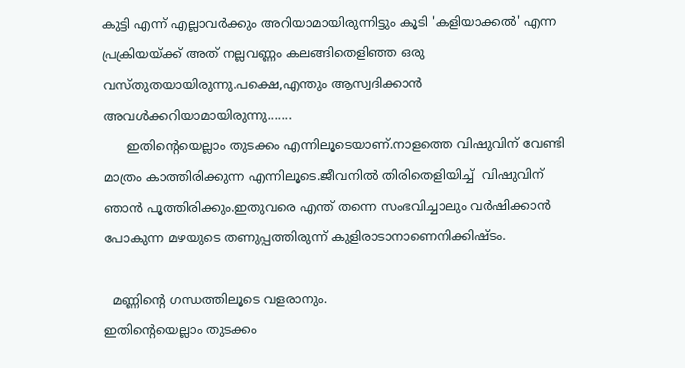കുട്ടി എന്ന് എല്ലാവർക്കും അറിയാമായിരുന്നിട്ടും കൂടി 'കളിയാക്കൽ' എന്ന പ്രക്രിയയ്ക്ക് അത് നല്ലവണ്ണം കലങ്ങിതെളിഞ്ഞ ഒരു വസ്തുതയായിരുന്നു.പക്ഷെ,എന്തും ആസ്വദിക്കാൻ അവൾക്കറിയാമായിരുന്നു.......
      ഇതിന്റെയെല്ലാം തുടക്കം എന്നിലൂടെയാണ്.നാളത്തെ വിഷുവിന് വേണ്ടി മാത്രം കാത്തിരിക്കുന്ന എന്നിലൂടെ.ജീവനിൽ തിരിതെളിയിച്ച്  വിഷുവിന് ഞാൻ പൂത്തിരിക്കും.ഇതുവരെ എന്ത് തന്നെ സംഭവിച്ചാലും വർഷിക്കാൻ പോകുന്ന മഴയുടെ തണുപ്പത്തിരുന്ന് കുളിരാടാനാണെനിക്കിഷ്ടം.

  മണ്ണിന്റെ ഗന്ധത്തിലൂടെ വളരാനും.
ഇതിന്റെയെല്ലാം തുടക്കം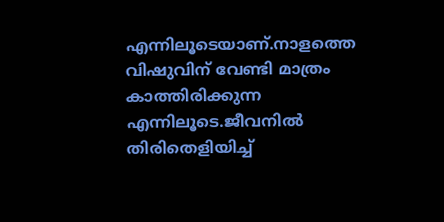എന്നിലൂടെയാണ്.നാളത്തെ വിഷുവിന് വേണ്ടി മാത്രം കാത്തിരിക്കുന്ന എന്നിലൂടെ.ജീവനിൽ തിരിതെളിയിച്ച്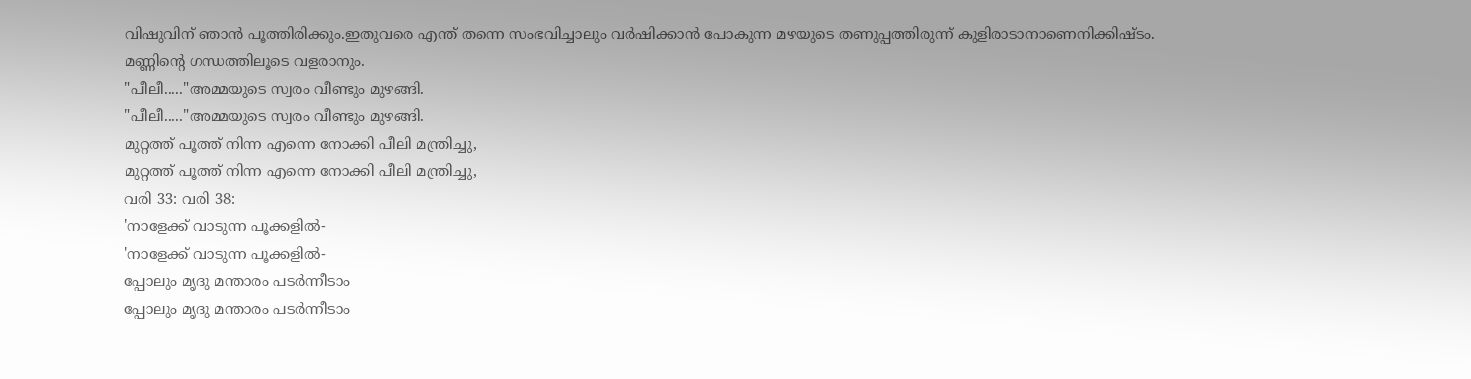വിഷുവിന് ഞാൻ പൂത്തിരിക്കും.ഇതുവരെ എന്ത് തന്നെ സംഭവിച്ചാലും വർഷിക്കാൻ പോകുന്ന മഴയുടെ തണുപ്പത്തിരുന്ന് കുളിരാടാനാണെനിക്കിഷ്ടം. മണ്ണിന്റെ ഗന്ധത്തിലൂടെ വളരാനും.
"പീലീ....."അമ്മയുടെ സ്വരം വീണ്ടും മുഴങ്ങി.
"പീലീ....."അമ്മയുടെ സ്വരം വീണ്ടും മുഴങ്ങി.
മുറ്റത്ത് പൂത്ത് നിന്ന എന്നെ നോക്കി പീലി മന്ത്രിച്ചു,
മുറ്റത്ത് പൂത്ത് നിന്ന എന്നെ നോക്കി പീലി മന്ത്രിച്ചു,
വരി 33: വരി 38:
'നാളേക്ക് വാടുന്ന പൂക്കളിൽ-
'നാളേക്ക് വാടുന്ന പൂക്കളിൽ-
പ്പോലും മൃദു മന്താരം പടർന്നീടാം
പ്പോലും മൃദു മന്താരം പടർന്നീടാം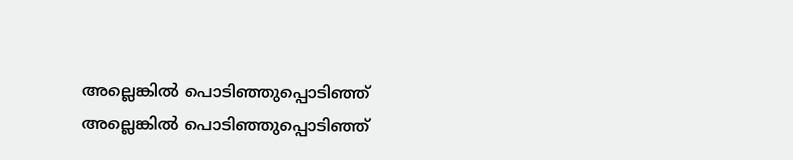അല്ലെങ്കിൽ പൊടിഞ്ഞുപ്പൊടിഞ്ഞ്
അല്ലെങ്കിൽ പൊടിഞ്ഞുപ്പൊടിഞ്ഞ്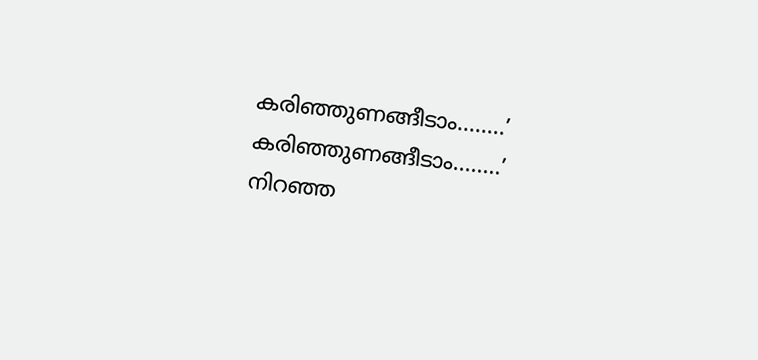കരിഞ്ഞുണങ്ങീടാം........’
കരിഞ്ഞുണങ്ങീടാം........’
നിറഞ്ഞ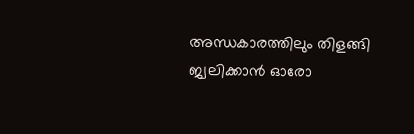അന്ധകാരത്തിലും തിളങ്ങി ജ്വലിക്കാൻ ഓരോ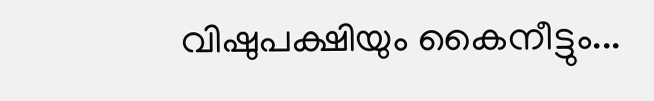വിഷുപക്ഷിയും കൈനീട്ടും...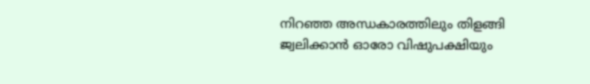നിറഞ്ഞ അന്ധകാരത്തിലും തിളങ്ങി ജ്വലിക്കാൻ ഓരോ വിഷുപക്ഷിയും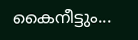കൈനീട്ടും...